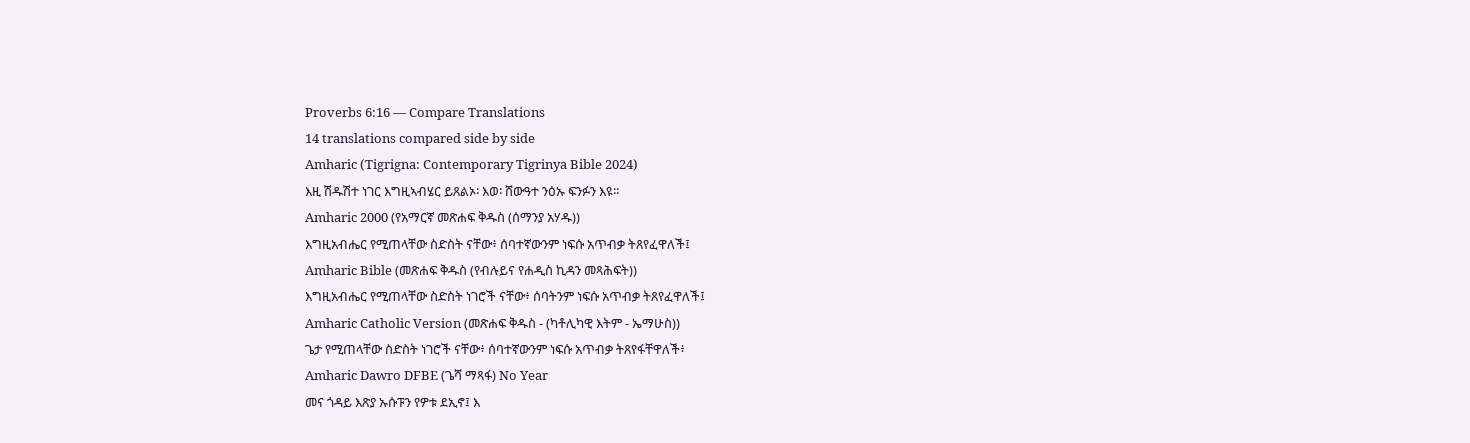Proverbs 6:16 — Compare Translations
14 translations compared side by side
Amharic (Tigrigna: Contemporary Tigrinya Bible 2024)
እዚ ሽዱሽተ ነገር እግዚኣብሄር ይጸልኦ፡ እወ፡ ሸውዓተ ንዕኡ ፍንፉን እዩ።
Amharic 2000 (የአማርኛ መጽሐፍ ቅዱስ (ሰማንያ አሃዱ))
እግዚአብሔር የሚጠላቸው ስድስት ናቸው፥ ሰባተኛውንም ነፍሱ አጥብቃ ትጸየፈዋለች፤
Amharic Bible (መጽሐፍ ቅዱስ (የብሉይና የሐዲስ ኪዳን መጻሕፍት))
እግዚአብሔር የሚጠላቸው ስድስት ነገሮች ናቸው፥ ሰባትንም ነፍሱ አጥብቃ ትጸየፈዋለች፤
Amharic Catholic Version (መጽሐፍ ቅዱስ - (ካቶሊካዊ እትም - ኤማሁስ))
ጌታ የሚጠላቸው ስድስት ነገሮች ናቸው፥ ሰባተኛውንም ነፍሱ አጥብቃ ትጸየፋቸዋለች፥
Amharic Dawro DFBE (ጌሻ ማጻፋ) No Year
መና ጎዳይ እጽያ ኡሱፑን የዎቱ ደኢኖ፤ እ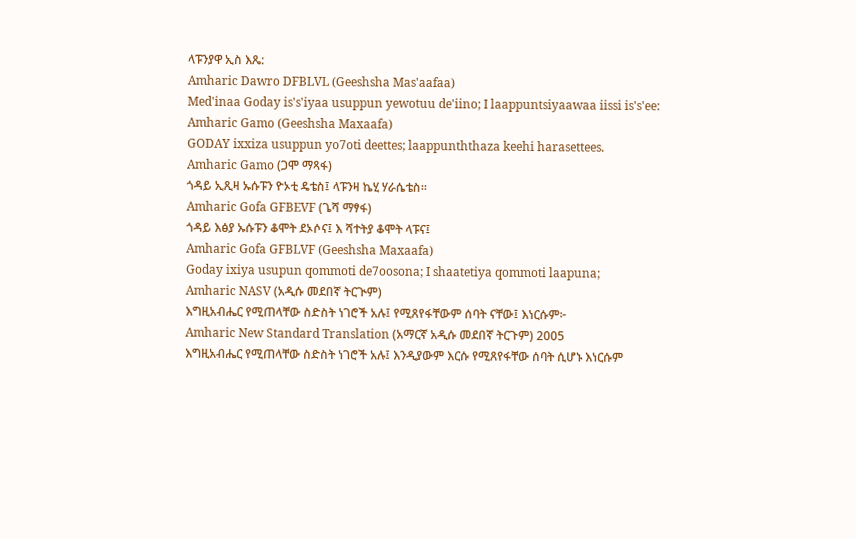ላፑንያዋ ኢስ እጼ:
Amharic Dawro DFBLVL (Geeshsha Mas'aafaa)
Med'inaa Goday is's'iyaa usuppun yewotuu de'iino; I laappuntsiyaawaa iissi is's'ee:
Amharic Gamo (Geeshsha Maxaafa)
GODAY ixxiza usuppun yo7oti deettes; laappunththaza keehi harasettees.
Amharic Gamo (ጋሞ ማጻፋ)
ጎዳይ ኢጺዛ ኡሱፑን ዮኦቲ ዴቴስ፤ ላፑንዛ ኬሂ ሃራሴቴስ።
Amharic Gofa GFBEVF (ጌሻ ማፃፋ)
ጎዳይ እፅያ ኡሱፑን ቆሞት ደኦሶና፤ እ ሻተትያ ቆሞት ላፑና፤
Amharic Gofa GFBLVF (Geeshsha Maxaafa)
Goday ixiya usupun qommoti de7oosona; I shaatetiya qommoti laapuna;
Amharic NASV (አዲሱ መደበኛ ትርጒም)
እግዚአብሔር የሚጠላቸው ስድስት ነገሮች አሉ፤ የሚጸየፋቸውም ሰባት ናቸው፤ እነርሱም፦
Amharic New Standard Translation (አማርኛ አዲሱ መደበኛ ትርጉም) 2005
እግዚአብሔር የሚጠላቸው ስድስት ነገሮች አሉ፤ እንዲያውም እርሱ የሚጸየፋቸው ሰባት ሲሆኑ እነርሱም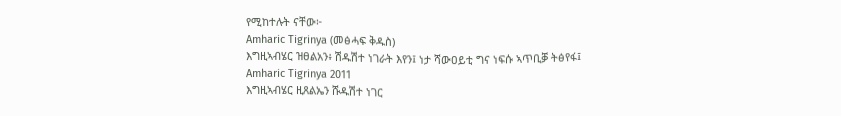የሚከተሉት ናቸው፦
Amharic Tigrinya (መፅሓፍ ቅዱስ)
እግዚኣብሄር ዝፀልአን፥ ሽዱሽተ ነገራት እየን፤ ነታ ሻውዐይቲ ግና ነፍሱ ኣጥቢቓ ትፅየፋ፤
Amharic Tigrinya 2011
እግዚኣብሄር ዚጸልኤን ሹዱሽተ ነገር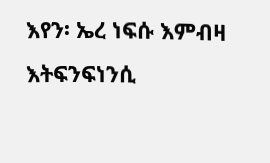እየን፡ ኤረ ነፍሱ እምብዛ እትፍንፍነንሲ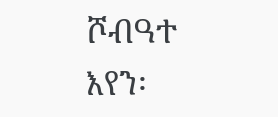ሾብዓተ እየን፡